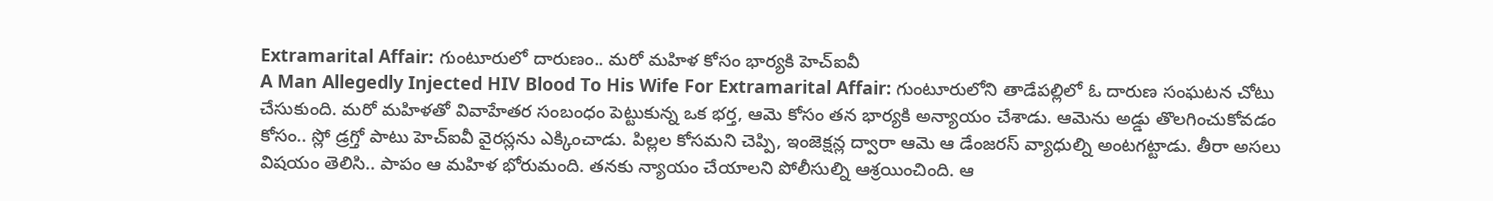Extramarital Affair: గుంటూరులో దారుణం.. మరో మహిళ కోసం భార్యకి హెచ్ఐవీ
A Man Allegedly Injected HIV Blood To His Wife For Extramarital Affair: గుంటూరులోని తాడేపల్లిలో ఓ దారుణ సంఘటన చోటు చేసుకుంది. మరో మహిళతో వివాహేతర సంబంధం పెట్టుకున్న ఒక భర్త, ఆమె కోసం తన భార్యకి అన్యాయం చేశాడు. ఆమెను అడ్డు తొలగించుకోవడం కోసం.. స్లో డ్రగ్తో పాటు హెచ్ఐవీ వైరస్లను ఎక్కించాడు. పిల్లల కోసమని చెప్పి, ఇంజెక్షన్ల ద్వారా ఆమె ఆ డేంజరస్ వ్యాధుల్ని అంటగట్టాడు. తీరా అసలు విషయం తెలిసి.. పాపం ఆ మహిళ భోరుమంది. తనకు న్యాయం చేయాలని పోలీసుల్ని ఆశ్రయించింది. ఆ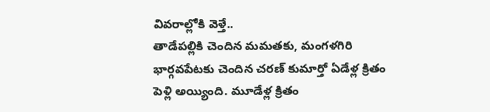వివరాల్లోకి వెళ్తే..
తాడేపల్లికి చెందిన మమతకు, మంగళగిరి భార్గవపేటకు చెందిన చరణ్ కుమార్తో ఏడేళ్ల క్రితం పెళ్లి అయ్యింది. మూడేళ్ల క్రితం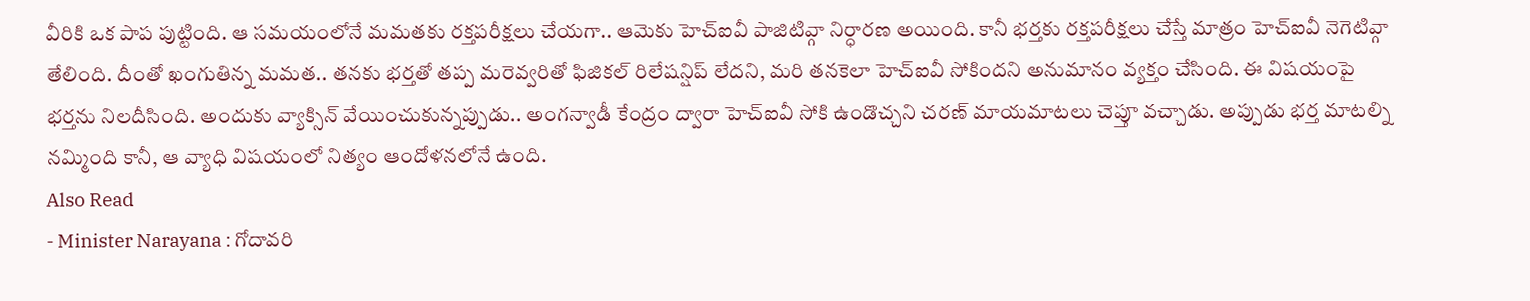వీరికి ఒక పాప పుట్టింది. ఆ సమయంలోనే మమతకు రక్తపరీక్షలు చేయగా.. ఆమెకు హెచ్ఐవీ పాజిటివ్గా నిర్ధారణ అయింది. కానీ భర్తకు రక్తపరీక్షలు చేస్తే మాత్రం హెచ్ఐవీ నెగెటివ్గా తేలింది. దీంతో ఖంగుతిన్న మమత.. తనకు భర్తతో తప్ప మరెవ్వరితో ఫిజికల్ రిలేషన్షిప్ లేదని, మరి తనకెలా హెచ్ఐవీ సోకిందని అనుమానం వ్యక్తం చేసింది. ఈ విషయంపై భర్తను నిలదీసింది. అందుకు వ్యాక్సిన్ వేయించుకున్నప్పుడు.. అంగన్వాడీ కేంద్రం ద్వారా హెచ్ఐవీ సోకి ఉండొచ్చని చరణ్ మాయమాటలు చెప్తూ వచ్చాడు. అప్పుడు భర్త మాటల్ని నమ్మింది కానీ, ఆ వ్యాధి విషయంలో నిత్యం ఆందోళనలోనే ఉంది.
Also Read
- Minister Narayana : గోదావరి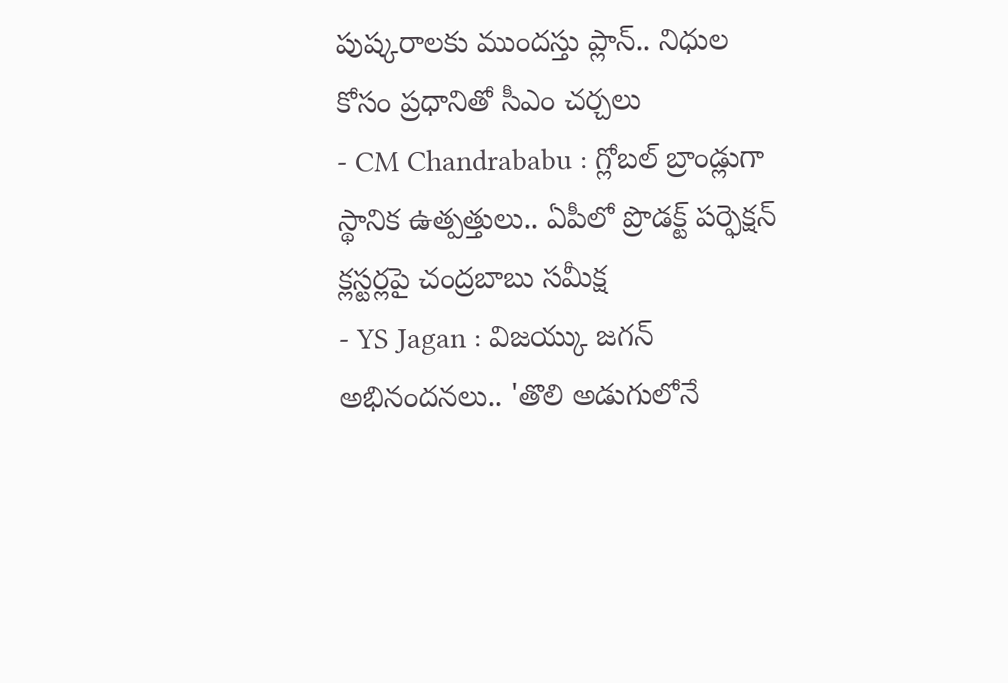పుష్కరాలకు ముందస్తు ప్లాన్.. నిధుల కోసం ప్రధానితో సీఎం చర్చలు
- CM Chandrababu : గ్లోబల్ బ్రాండ్లుగా స్థానిక ఉత్పత్తులు.. ఏపీలో ప్రొడక్ట్ పర్ఫెక్షన్ క్లస్టర్లపై చంద్రబాబు సమీక్ష
- YS Jagan : విజయ్కు జగన్ అభినందనలు.. 'తొలి అడుగులోనే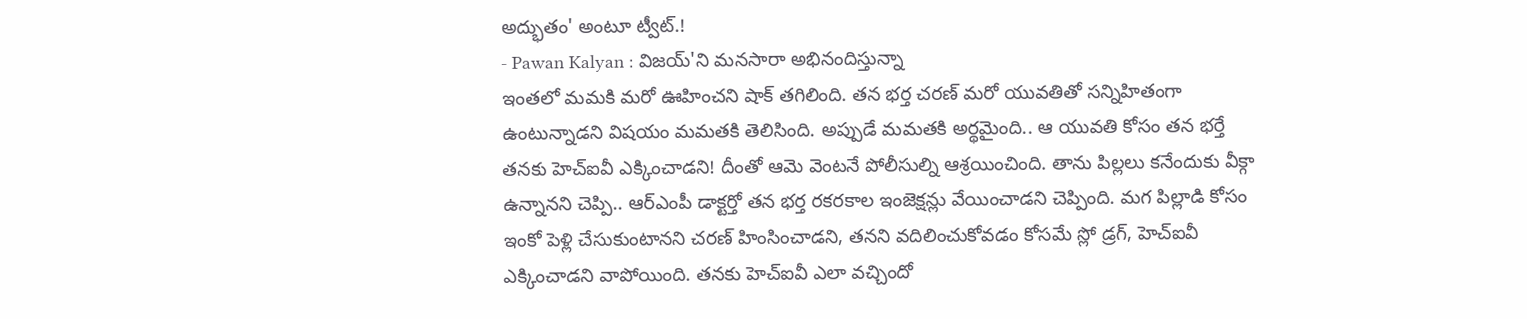అద్భుతం' అంటూ ట్వీట్.!
- Pawan Kalyan : విజయ్'ని మనసారా అభినందిస్తున్నా
ఇంతలో మమకి మరో ఊహించని షాక్ తగిలింది. తన భర్త చరణ్ మరో యువతితో సన్నిహితంగా ఉంటున్నాడని విషయం మమతకి తెలిసింది. అప్పుడే మమతకి అర్థమైంది.. ఆ యువతి కోసం తన భర్తే తనకు హెచ్ఐవీ ఎక్కించాడని! దీంతో ఆమె వెంటనే పోలీసుల్ని ఆశ్రయించింది. తాను పిల్లలు కనేందుకు వీక్గా ఉన్నానని చెప్పి.. ఆర్ఎంపీ డాక్టర్తో తన భర్త రకరకాల ఇంజెక్షన్లు వేయించాడని చెప్పింది. మగ పిల్లాడి కోసం ఇంకో పెళ్లి చేసుకుంటానని చరణ్ హింసించాడని, తనని వదిలించుకోవడం కోసమే స్లో డ్రగ్, హెచ్ఐవీ ఎక్కించాడని వాపోయింది. తనకు హెచ్ఐవీ ఎలా వచ్చిందో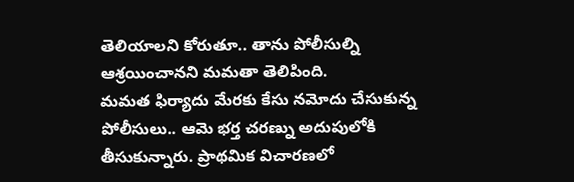తెలియాలని కోరుతూ.. తాను పోలీసుల్ని ఆశ్రయించానని మమతా తెలిపింది.
మమత ఫిర్యాదు మేరకు కేసు నమోదు చేసుకున్న పోలీసులు.. ఆమె భర్త చరణ్ను అదుపులోకి తీసుకున్నారు. ప్రాథమిక విచారణలో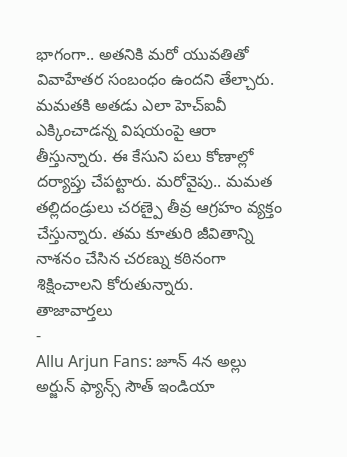భాగంగా.. అతనికి మరో యువతితో వివాహేతర సంబంధం ఉందని తేల్చారు. మమతకి అతడు ఎలా హెచ్ఐవీ ఎక్కించాడన్న విషయంపై ఆరా తీస్తున్నారు. ఈ కేసుని పలు కోణాల్లో దర్యాప్తు చేపట్టారు. మరోవైపు.. మమత తల్లిదండ్రులు చరణ్పై తీవ్ర ఆగ్రహం వ్యక్తం చేస్తున్నారు. తమ కూతురి జీవితాన్ని నాశనం చేసిన చరణ్ను కఠినంగా శిక్షించాలని కోరుతున్నారు.
తాజావార్తలు
-
Allu Arjun Fans: జూన్ 4న అల్లు అర్జున్ ఫ్యాన్స్ సౌత్ ఇండియా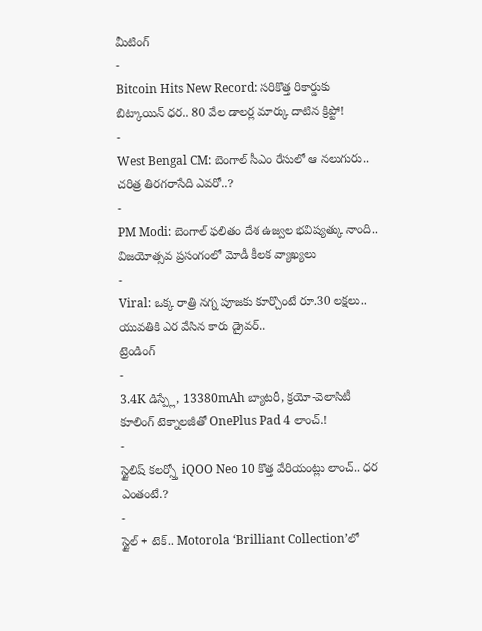మీటింగ్
-
Bitcoin Hits New Record: సరికొత్త రికార్డుకు బిట్కాయిన్ ధర.. 80 వేల డాలర్ల మార్కు దాటిన క్రిప్టో!
-
West Bengal CM: బెంగాల్ సీఎం రేసులో ఆ నలుగురు.. చరిత్ర తిరగరాసేది ఎవరో..?
-
PM Modi: బెంగాల్ ఫలితం దేశ ఉజ్వల భవిష్యత్కు నాంది.. విజయోత్సవ ప్రసంగంలో మోడీ కీలక వ్యాఖ్యలు
-
Viral: ఒక్క రాత్రి నగ్న పూజకు కూర్చొంటే రూ.30 లక్షలు.. యువతికి ఎర వేసిన కారు డ్రైవర్..
ట్రెండింగ్
-
3.4K డిస్ప్లే, 13380mAh బ్యాటరీ, క్రయో-వెలాసిటీ కూలింగ్ టెక్నాలజీతో OnePlus Pad 4 లాంచ్.!
-
స్టైలిష్ కలర్స్తో iQOO Neo 10 కొత్త వేరియంట్లు లాంచ్.. ధర ఎంతంటే.?
-
స్టైల్ + టెక్.. Motorola ‘Brilliant Collection’లో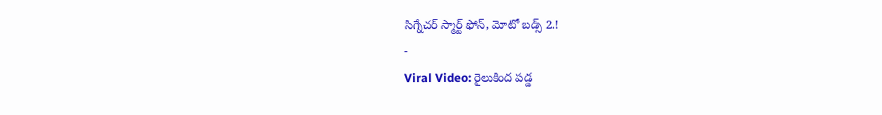సిగ్నేచర్ స్మార్ట్ ఫోన్, మోటో బడ్స్ 2.!
-
Viral Video: రైలుకింద పడ్డ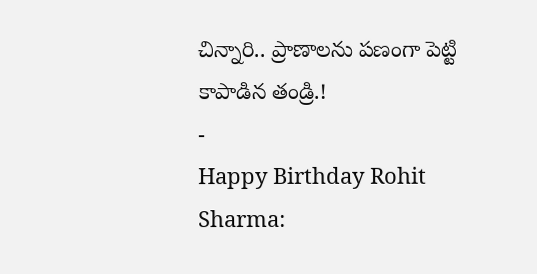చిన్నారి.. ప్రాణాలను పణంగా పెట్టి కాపాడిన తండ్రి.!
-
Happy Birthday Rohit Sharma: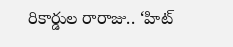రికార్డుల రారాజు.. ‘హిట్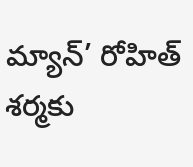మ్యాన్’ రోహిత్ శర్మకు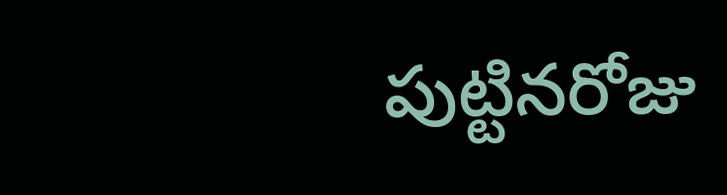పుట్టినరోజు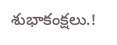శుభాకంక్షలు.!